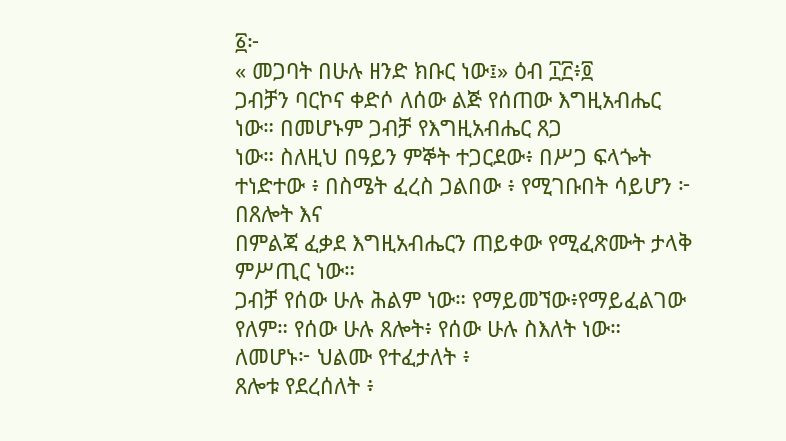፩፦
« መጋባት በሁሉ ዘንድ ክቡር ነው፤» ዕብ ፲፫፥፬
ጋብቻን ባርኮና ቀድሶ ለሰው ልጅ የሰጠው እግዚአብሔር ነው። በመሆኑም ጋብቻ የእግዚአብሔር ጸጋ
ነው። ስለዚህ በዓይን ምኞት ተጋርደው፥ በሥጋ ፍላጐት ተነድተው ፥ በስሜት ፈረስ ጋልበው ፥ የሚገቡበት ሳይሆን ፦ በጸሎት እና
በምልጃ ፈቃደ እግዚአብሔርን ጠይቀው የሚፈጽሙት ታላቅ ምሥጢር ነው።
ጋብቻ የሰው ሁሉ ሕልም ነው። የማይመኘው፥የማይፈልገው የለም። የሰው ሁሉ ጸሎት፥ የሰው ሁሉ ስእለት ነው። ለመሆኑ፦ ህልሙ የተፈታለት ፥
ጸሎቱ የደረሰለት ፥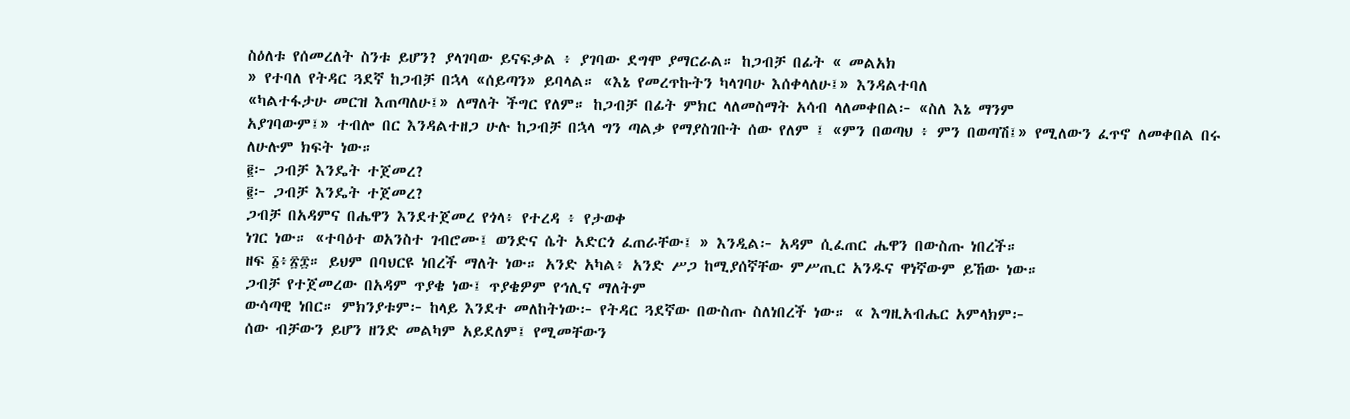ስዕለቱ የሰመረለት ስንቱ ይሆን? ያላገባው ይናፍቃል ፥ ያገባው ደግሞ ያማርራል። ከጋብቻ በፊት « መልአክ
» የተባለ የትዳር ጓደኛ ከጋብቻ በኋላ «ሰይጣን» ይባላል። «እኔ የመረጥኩትን ካላገባሁ እሰቀላለሁ፤» እንዳልተባለ
«ካልተፋታሁ መርዝ እጠጣለሁ፤» ለማለት ችግር የለም። ከጋብቻ በፊት ምክር ላለመስማት አሳብ ላለመቀበል፦ «ስለ እኔ ማንም
አያገባውም፤» ተብሎ በር እንዳልተዘጋ ሁሉ ከጋብቻ በኋላ ግን ጣልቃ የማያስገቡት ሰው የለም ፤ «ምን በወጣህ ፥ ምን በወጣሽ፤» የሚለውን ፈጥኖ ለመቀበል በሩ
ለሁሉም ክፍት ነው።
፪፦ ጋብቻ እንዴት ተጀመረ?
፪፦ ጋብቻ እንዴት ተጀመረ?
ጋብቻ በአዳምና በሔዋን እንደተጀመረ የጎላ፥ የተረዳ ፥ የታወቀ
ነገር ነው። «ተባዕተ ወአንስተ ገብሮሙ፤ ወንድና ሴት አድርጎ ፈጠራቸው፤ » እንዲል፦ አዳም ሲፈጠር ሔዋን በውስጡ ነበረች።
ዘፍ ፩፥፳፰። ይህም በባህርዩ ነበረች ማለት ነው። አንድ አካል፥ አንድ ሥጋ ከሚያሰኛቸው ምሥጢር አንዱና ዋነኛውም ይኸው ነው።
ጋብቻ የተጀመረው በአዳም ጥያቄ ነው፤ ጥያቄዎም የኅሊና ማለትም
ውሳጣዊ ነበር። ምክንያቱም፦ ከላይ እንደተ መለከትነው፦ የትዳር ጓደኛው በውስጡ ስለነበረች ነው። « እግዚአብሔር አምላክም፦
ሰው ብቻውን ይሆን ዘንድ መልካም አይደለም፤ የሚመቸውን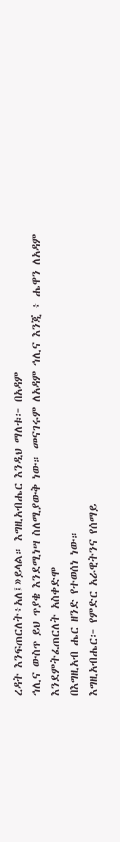ረዳት እንፍጠርለት፥አለ፤»ይላል። እግዚአብሔር እንዲህ ማለቱ፦ በአዳም
ኅሊና ውስጥ ይህ ጥያቄ እንደሚነሣ ስለሚያውቅ ነው። መናገሩም ለአዳም ኅሊና እንጂ ፥ ሔዋን ለአዳም እንደምትፈጠርለት አስቀድሞ
በእግዚአብ ሔር ዘንድ የተወሰነ ነው።
እግዚአብሔር፦ የምድር አራዊትንና የሰማይ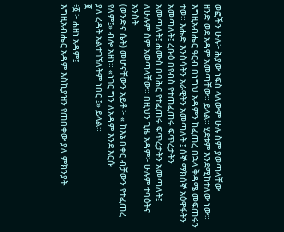ወፎችን ሁሉ፦ ሕያው ነፍስ ላለውም ሁሉ ስም ያወጣላቸው
ዘንድ ወደ አዳም አመጣቸው። ይላል። ሂደቱም እንደሚከተለው ነው። እግዚአብሔር ዓርብ በነግህ አዳምን ከፈጠረ በኋላ ቅዳሜ መፍጠሩን
ተወ። እሑድ እንስሳትን አራዊትን አመጣለት ፤ ሰኞ ማክሰኞ አዕዋፋትን አመጣለት፤ ረቡዕ በየብስ የተጠፈጠሩ ፍጥረታትን
አመጣለት፤ ሐሙስ በባሕር የተፈጠሩ ፍጥረታትን አመጣለት፤ ለሁሉም ስም አወጣላቸው። በዚህን ጊዜ አዳም፦ ሁሉም ተባዕትና አንስት
(ወንድና ሴት) መሆናቸውን አይቶ ፦ « ከእኔ በቀር ብቻውን የተፈጠረ የለም፤» ብሎ አዘነ። «ነገር ግን ለአዳም እንደ እርሱ
ያለ ረዳት አልተገኘለትም ነበር ፤» ይላል።
፪
፥፩ ፦ ሐዘነ አዳም፤
እግዚአብሔር አዳም እስኪያዝን የጠበቀው ያለ ምክንያት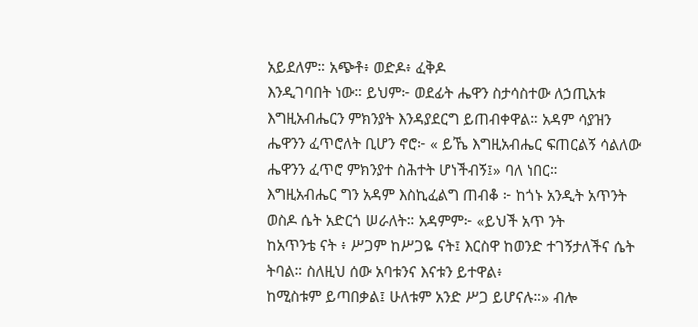አይደለም። አጭቶ፥ ወድዶ፥ ፈቅዶ
እንዲገባበት ነው። ይህም፦ ወደፊት ሔዋን ስታሳስተው ለኃጢአቱ እግዚአብሔርን ምክንያት እንዳያደርግ ይጠብቀዋል። አዳም ሳያዝን
ሔዋንን ፈጥሮለት ቢሆን ኖሮ፦ « ይኼ እግዚአብሔር ፍጠርልኝ ሳልለው ሔዋንን ፈጥሮ ምክንያተ ስሕተት ሆነችብኝ፤» ባለ ነበር።
እግዚአብሔር ግን አዳም እስኪፈልግ ጠብቆ ፦ ከጎኑ አንዲት አጥንት ወስዶ ሴት አድርጎ ሠራለት። አዳምም፦ «ይህች አጥ ንት
ከአጥንቴ ናት ፥ ሥጋም ከሥጋዬ ናት፤ እርስዋ ከወንድ ተገኝታለችና ሴት ትባል። ስለዚህ ሰው አባቱንና እናቱን ይተዋል፥
ከሚስቱም ይጣበቃል፤ ሁለቱም አንድ ሥጋ ይሆናሉ።» ብሎ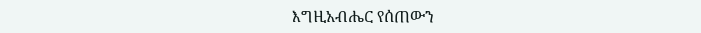እግዚአብሔር የሰጠውን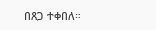በጸጋ ተቀበለ።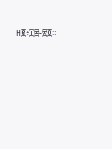ዘ፪፥፲፰-፳፬።